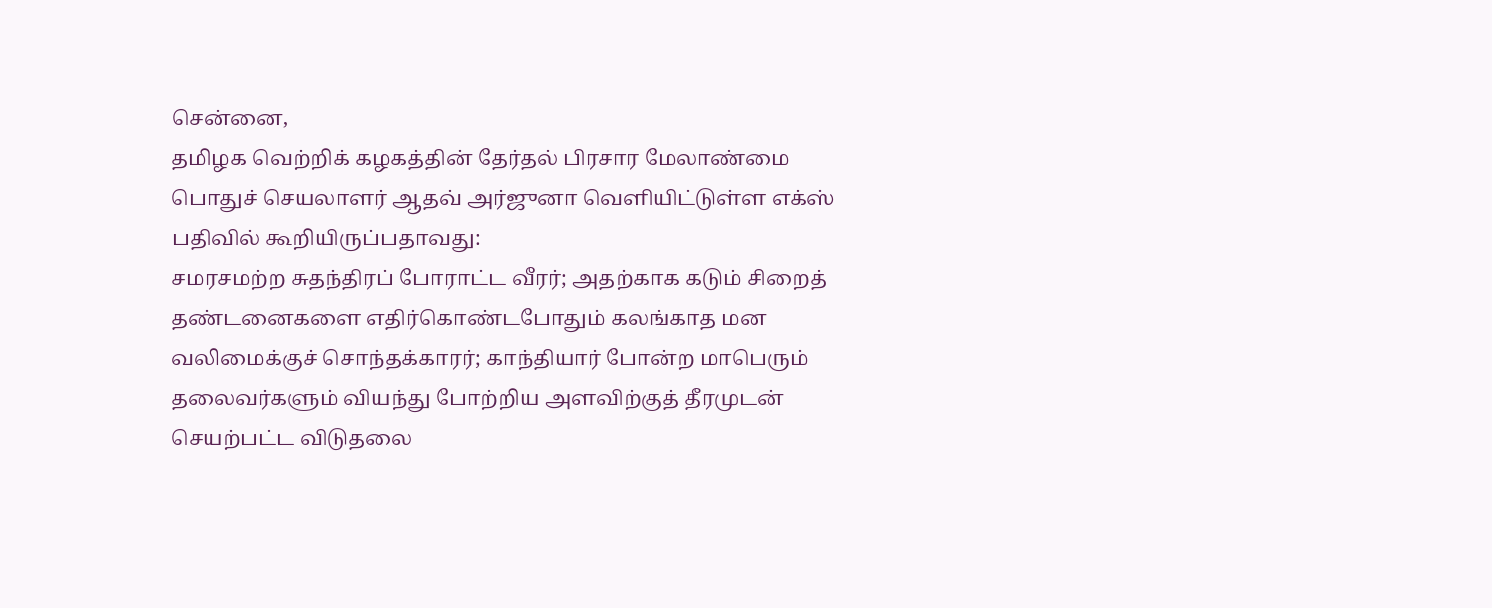சென்னை,
தமிழக வெற்றிக் கழகத்தின் தேர்தல் பிரசார மேலாண்மை பொதுச் செயலாளர் ஆதவ் அர்ஜுனா வெளியிட்டுள்ள எக்ஸ் பதிவில் கூறியிருப்பதாவது:
சமரசமற்ற சுதந்திரப் போராட்ட வீரர்; அதற்காக கடும் சிறைத் தண்டனைகளை எதிர்கொண்டபோதும் கலங்காத மன வலிமைக்குச் சொந்தக்காரர்; காந்தியார் போன்ற மாபெரும் தலைவர்களும் வியந்து போற்றிய அளவிற்குத் தீரமுடன் செயற்பட்ட விடுதலை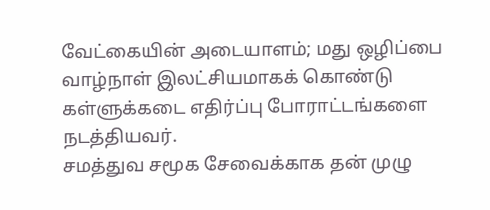வேட்கையின் அடையாளம்; மது ஒழிப்பை வாழ்நாள் இலட்சியமாகக் கொண்டு கள்ளுக்கடை எதிர்ப்பு போராட்டங்களை நடத்தியவர்.
சமத்துவ சமூக சேவைக்காக தன் முழு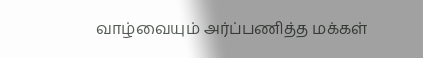வாழ்வையும் அர்ப்பணித்த மக்கள்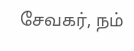சேவகர், நம்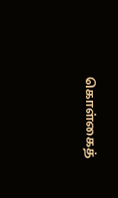கொள்கைத்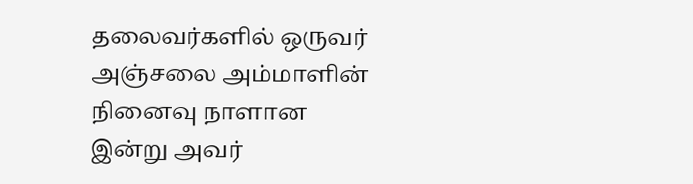தலைவர்களில் ஒருவர் அஞ்சலை அம்மாளின் நினைவு நாளான இன்று அவர்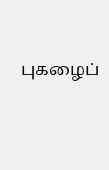புகழைப்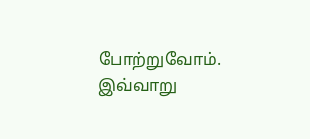போற்றுவோம்.
இவ்வாறு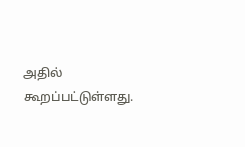அதில் கூறப்பட்டுள்ளது.